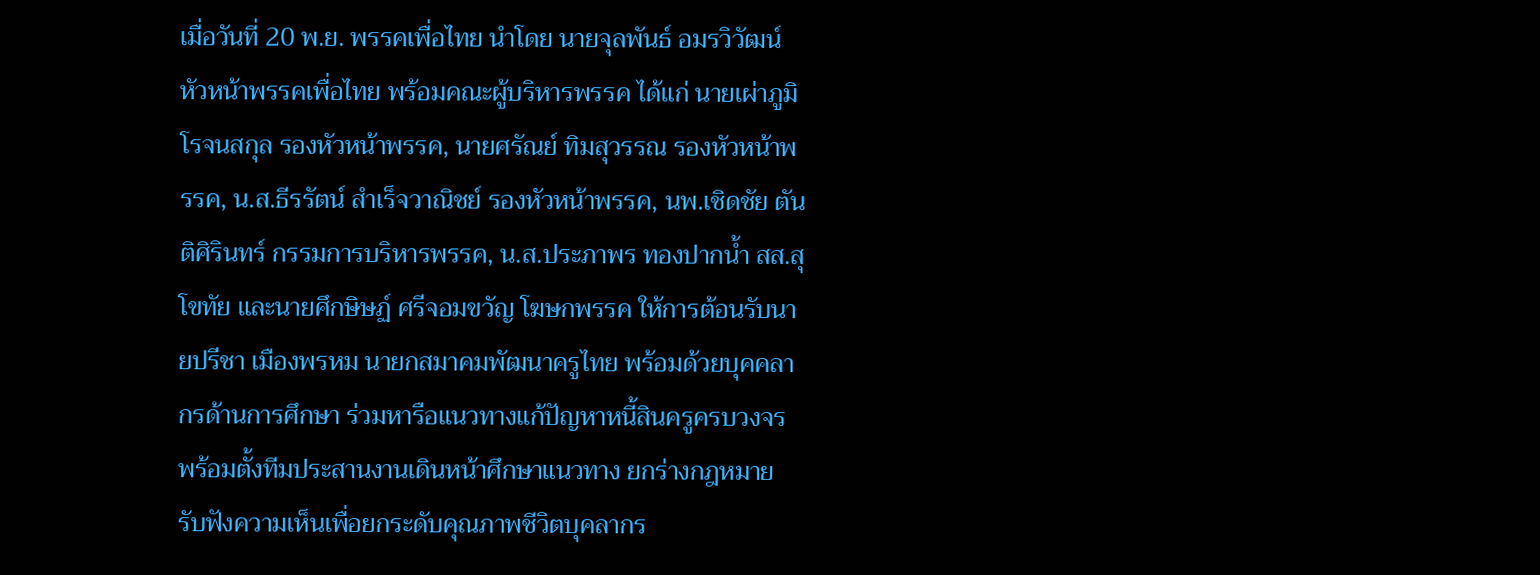เมื่อวันที่ 20 พ.ย. พรรคเพื่อไทย นำโดย นายจุลพันธ์ อมรวิวัฒน์ หัวหน้าพรรคเพื่อไทย พร้อมคณะผู้บริหารพรรค ได้แก่ นายเผ่าภูมิ โรจนสกุล รองหัวหน้าพรรค, นายศรัณย์ ทิมสุวรรณ รองหัวหน้าพรรค, น.ส.ธีรรัตน์ สำเร็จวาณิชย์ รองหัวหน้าพรรค, นพ.เชิดชัย ตันติศิรินทร์ กรรมการบริหารพรรค, น.ส.ประภาพร ทองปากน้ำ สส.สุโขทัย และนายศึกษิษฏ์ ศรีจอมขวัญ โฆษกพรรค ให้การต้อนรับนายปรีชา เมืองพรหม นายกสมาคมพัฒนาครูไทย พร้อมด้วยบุคคลากรด้านการศึกษา ร่วมหารือแนวทางแก้ปัญหาหนี้สินครูครบวงจร พร้อมตั้งทีมประสานงานเดินหน้าศึกษาแนวทาง ยกร่างกฎหมาย รับฟังความเห็นเพื่อยกระดับคุณภาพชีวิตบุคลากร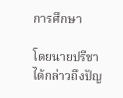การศึกษา

โดยนายปรีชา ได้กล่าวถึงปัญ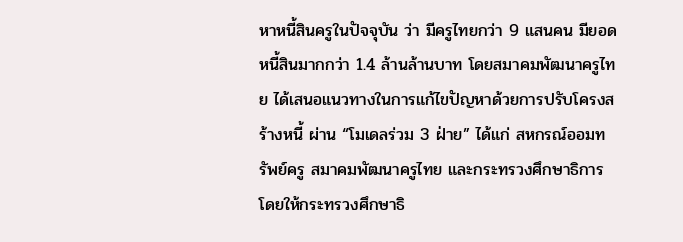หาหนี้สินครูในปัจจุบัน ว่า มีครูไทยกว่า 9 แสนคน มียอดหนี้สินมากกว่า 1.4 ล้านล้านบาท โดยสมาคมพัฒนาครูไทย ได้เสนอแนวทางในการแก้ไขปัญหาด้วยการปรับโครงสร้างหนี้ ผ่าน “โมเดลร่วม 3 ฝ่าย” ได้แก่ สหกรณ์ออมทรัพย์ครู สมาคมพัฒนาครูไทย และกระทรวงศึกษาธิการ โดยให้กระทรวงศึกษาธิ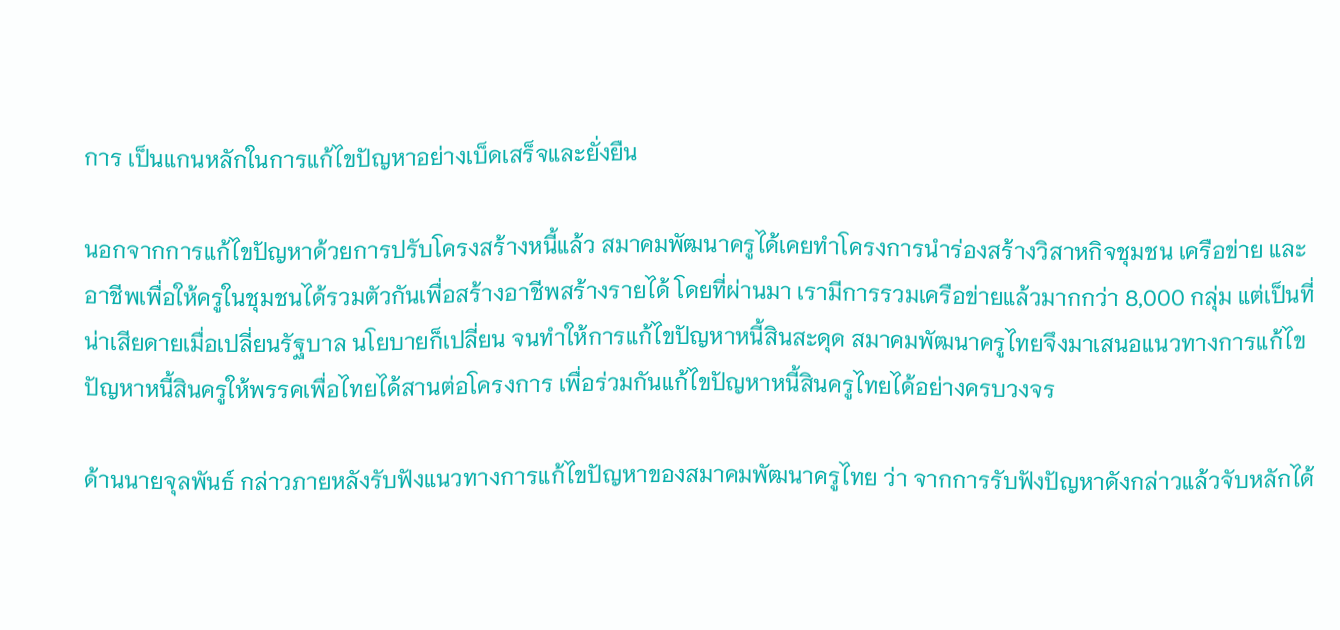การ เป็นแกนหลักในการแก้ไขปัญหาอย่างเบ็ดเสร็จและยั่งยืน

นอกจากการแก้ไขปัญหาด้วยการปรับโครงสร้างหนี้แล้ว สมาคมพัฒนาครูได้เคยทำโครงการนำร่องสร้างวิสาหกิจชุมชน เครือข่าย และอาชีพเพื่อให้ครูในชุมชนได้รวมตัวกันเพื่อสร้างอาชีพสร้างรายได้ โดยที่ผ่านมา เรามีการรวมเครือข่ายแล้วมากกว่า 8,000 กลุ่ม แต่เป็นที่น่าเสียดายเมื่อเปลี่ยนรัฐบาล นโยบายก็เปลี่ยน จนทำให้การแก้ไขปัญหาหนี้สินสะดุด สมาคมพัฒนาครูไทยจึงมาเสนอแนวทางการแก้ไขปัญหาหนี้สินครูให้พรรคเพื่อไทยได้สานต่อโครงการ เพื่อร่วมกันแก้ไขปัญหาหนี้สินครูไทยได้อย่างครบวงจร

ด้านนายจุลพันธ์ กล่าวภายหลังรับฟังแนวทางการแก้ไขปัญหาของสมาคมพัฒนาครูไทย ว่า จากการรับฟังปัญหาดังกล่าวแล้วจับหลักได้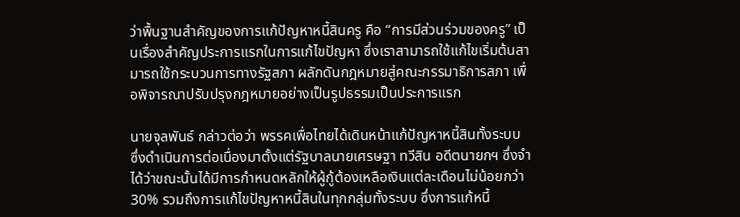ว่าพื้นฐานสำคัญของการแก้ปัญหาหนี้สินครู คือ “การมีส่วนร่วมของครู” เป็นเรื่องสำคัญประการแรกในการแก้ไขปัญหา ซึ่งเราสามารถใช้แก้ไขเริ่มต้นสามารถใช้กระบวนการทางรัฐสภา ผลักดันกฎหมายสู่คณะกรรมาธิการสภา เพื่อพิจารณาปรับปรุงกฎหมายอย่างเป็นรูปธรรมเป็นประการแรก

นายจุลพันธ์ กล่าวต่อว่า พรรคเพื่อไทยได้เดินหน้าแก้ปัญหาหนี้สินทั้งระบบ ซึ่งดำเนินการต่อเนื่องมาตั้งแต่รัฐบาลนายเศรษฐา ทวีสิน อดีตนายกฯ ซึ่งจำได้ว่าขณะนั้นได้มีการกำหนดหลักให้ผู้กู้ต้องเหลือเงินแต่ละเดือนไม่น้อยกว่า 30% รวมถึงการแก้ไขปัญหาหนี้สินในทุกกลุ่มทั้งระบบ ซึ่งการแก้หนี้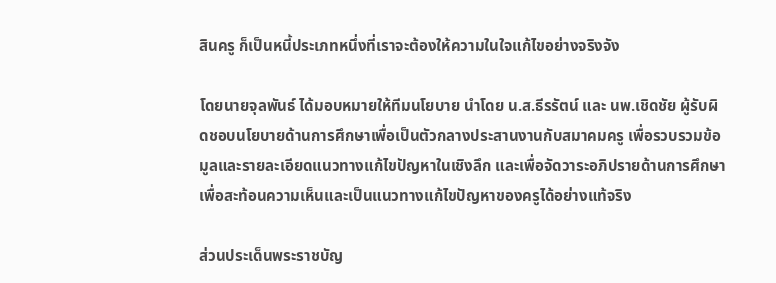สินครู ก็เป็นหนี้ประเภทหนึ่งที่เราจะต้องให้ความในใจแก้ไขอย่างจริงจัง

โดยนายจุลพันธ์ ได้มอบหมายให้ทีมนโยบาย นำโดย น.ส.ธีรรัตน์ และ นพ.เชิดชัย ผู้รับผิดชอบนโยบายด้านการศึกษาเพื่อเป็นตัวกลางประสานงานกับสมาคมครู เพื่อรวบรวมข้อมูลและรายละเอียดแนวทางแก้ไขปัญหาในเชิงลึก และเพื่อจัดวาระอภิปรายด้านการศึกษา เพื่อสะท้อนความเห็นและเป็นแนวทางแก้ไขปัญหาของครูได้อย่างแท้จริง

ส่วนประเด็นพระราชบัญ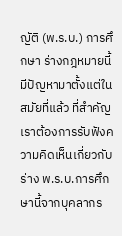ญัติ (พ.ร.บ.) การศึกษา ร่างกฎหมายนี้มีปัญหามาตั้งแต่ในสมัยที่แล้ว ที่สำคัญเราต้องการรับฟังความคิดเห็นเกี่ยวกับร่าง พ.ร.บ.การศึกษานี้จากบุคลากร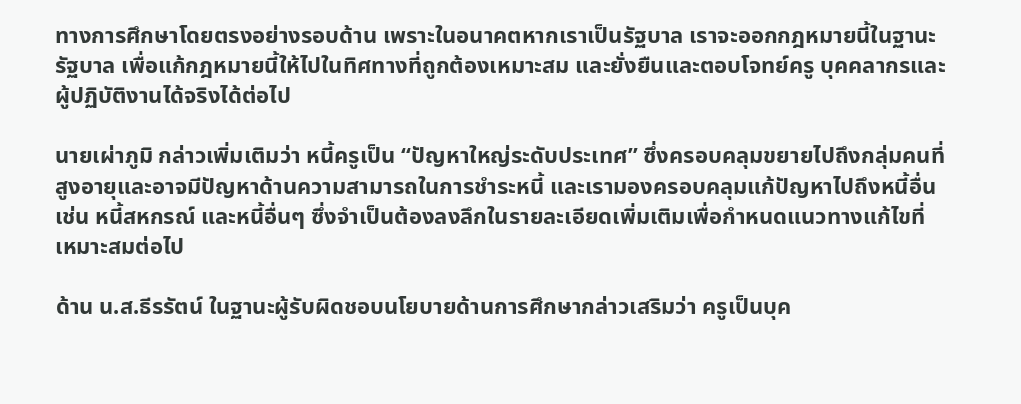ทางการศึกษาโดยตรงอย่างรอบด้าน เพราะในอนาคตหากเราเป็นรัฐบาล เราจะออกกฎหมายนี้ในฐานะรัฐบาล เพื่อแก้กฎหมายนี้ให้ไปในทิศทางที่ถูกต้องเหมาะสม และยั่งยืนและตอบโจทย์ครู บุคคลากรและผู้ปฏิบัติงานได้จริงได้ต่อไป

นายเผ่าภูมิ กล่าวเพิ่มเติมว่า หนี้ครูเป็น “ปัญหาใหญ่ระดับประเทศ” ซึ่งครอบคลุมขยายไปถึงกลุ่มคนที่สูงอายุและอาจมีปัญหาด้านความสามารถในการชำระหนี้ และเรามองครอบคลุมแก้ปัญหาไปถึงหนี้อื่น เช่น หนี้สหกรณ์ และหนี้อื่นๆ ซึ่งจำเป็นต้องลงลึกในรายละเอียดเพิ่มเติมเพื่อกำหนดแนวทางแก้ไขที่เหมาะสมต่อไป

ด้าน น.ส.ธีรรัตน์ ในฐานะผู้รับผิดชอบนโยบายด้านการศึกษากล่าวเสริมว่า ครูเป็นบุค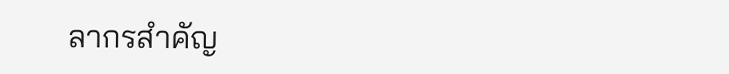ลากรสำคัญ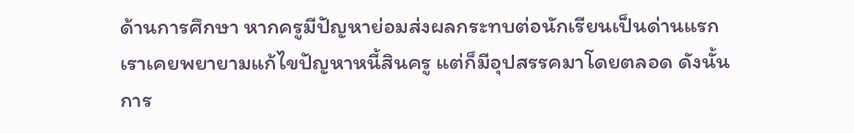ด้านการศึกษา หากครูมีปัญหาย่อมส่งผลกระทบต่อนักเรียนเป็นด่านแรก เราเคยพยายามแก้ไขปัญหาหนี้สินครู แต่ก็มีอุปสรรคมาโดยตลอด ดังนั้นการ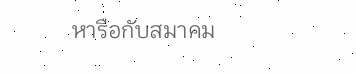หารือกับสมาคม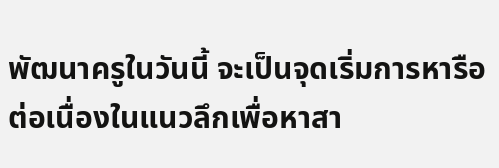พัฒนาครูในวันนี้ จะเป็นจุดเริ่มการหารือต่อเนื่องในแนวลึกเพื่อหาสา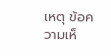เหตุ ข้อความเห็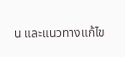น และแนวทางแก้ไข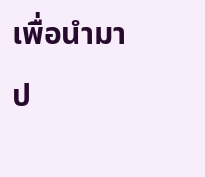เพื่อนำมาป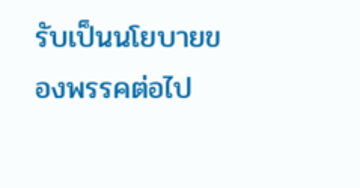รับเป็นนโยบายของพรรคต่อไป